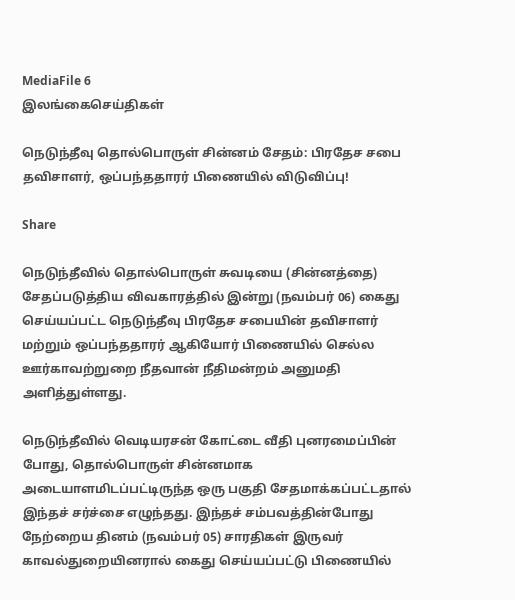MediaFile 6
இலங்கைசெய்திகள்

நெடுந்தீவு தொல்பொருள் சின்னம் சேதம்: பிரதேச சபை தவிசாளர், ஒப்பந்ததாரர் பிணையில் விடுவிப்பு!

Share

நெடுந்தீவில் தொல்பொருள் சுவடியை (சின்னத்தை) சேதப்படுத்திய விவகாரத்தில் இன்று (நவம்பர் 06) கைது செய்யப்பட்ட நெடுந்தீவு பிரதேச சபையின் தவிசாளர் மற்றும் ஒப்பந்ததாரர் ஆகியோர் பிணையில் செல்ல ஊர்காவற்றுறை நீதவான் நீதிமன்றம் அனுமதி அளித்துள்ளது.

நெடுந்தீவில் வெடியரசன் கோட்டை வீதி புனரமைப்பின் போது, தொல்பொருள் சின்னமாக அடையாளமிடப்பட்டிருந்த ஒரு பகுதி சேதமாக்கப்பட்டதால் இந்தச் சர்ச்சை எழுந்தது. இந்தச் சம்பவத்தின்போது நேற்றைய தினம் (நவம்பர் 05) சாரதிகள் இருவர் காவல்துறையினரால் கைது செய்யப்பட்டு பிணையில்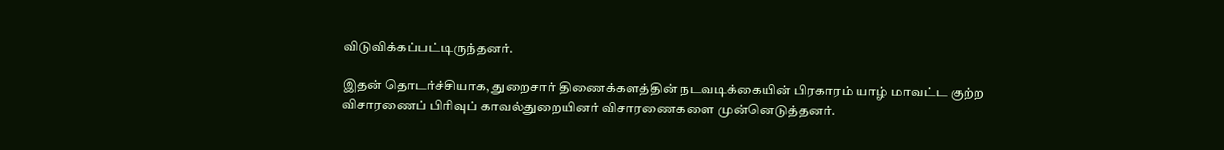விடுவிக்கப்பட்டிருந்தனர்.

இதன் தொடர்ச்சியாக, துறைசார் திணைக்களத்தின் நடவடிக்கையின் பிரகாரம் யாழ் மாவட்ட குற்ற விசாரணைப் பிரிவுப் காவல்துறையினர் விசாரணைகளை முன்னெடுத்தனர்.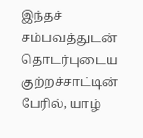இந்தச் சம்பவத்துடன் தொடர்புடைய குற்றச்சாட்டின் பேரில், யாழ்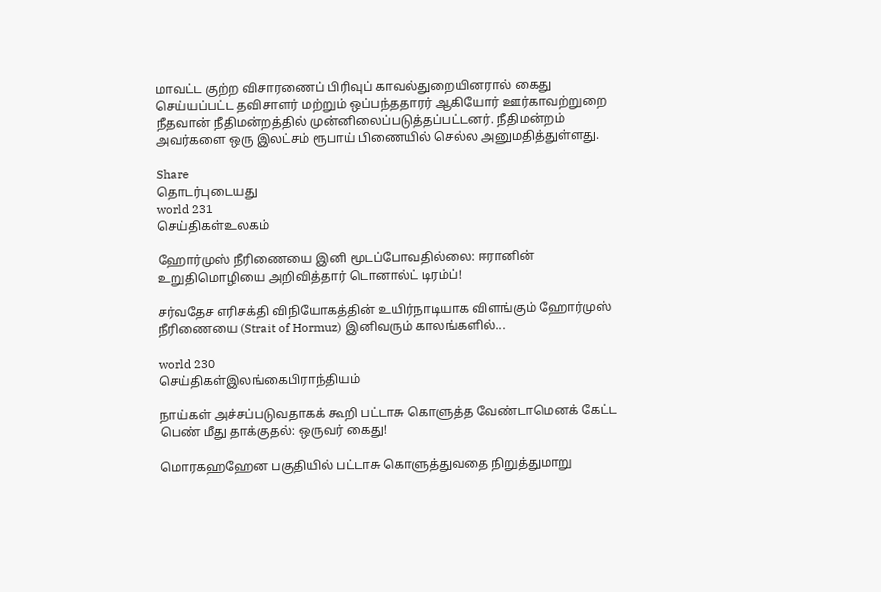மாவட்ட குற்ற விசாரணைப் பிரிவுப் காவல்துறையினரால் கைது செய்யப்பட்ட தவிசாளர் மற்றும் ஒப்பந்ததாரர் ஆகியோர் ஊர்காவற்றுறை நீதவான் நீதிமன்றத்தில் முன்னிலைப்படுத்தப்பட்டனர். நீதிமன்றம் அவர்களை ஒரு இலட்சம் ரூபாய் பிணையில் செல்ல அனுமதித்துள்ளது.

Share
தொடர்புடையது
world 231
செய்திகள்உலகம்

ஹோர்முஸ் நீரிணையை இனி மூடப்போவதில்லை: ஈரானின் உறுதிமொழியை அறிவித்தார் டொனால்ட் டிரம்ப்!

சர்வதேச எரிசக்தி விநியோகத்தின் உயிர்நாடியாக விளங்கும் ஹோர்முஸ் நீரிணையை (Strait of Hormuz) இனிவரும் காலங்களில்...

world 230
செய்திகள்இலங்கைபிராந்தியம்

நாய்கள் அச்சப்படுவதாகக் கூறி பட்டாசு கொளுத்த வேண்டாமெனக் கேட்ட பெண் மீது தாக்குதல்: ஒருவர் கைது!

மொரகஹஹேன பகுதியில் பட்டாசு கொளுத்துவதை நிறுத்துமாறு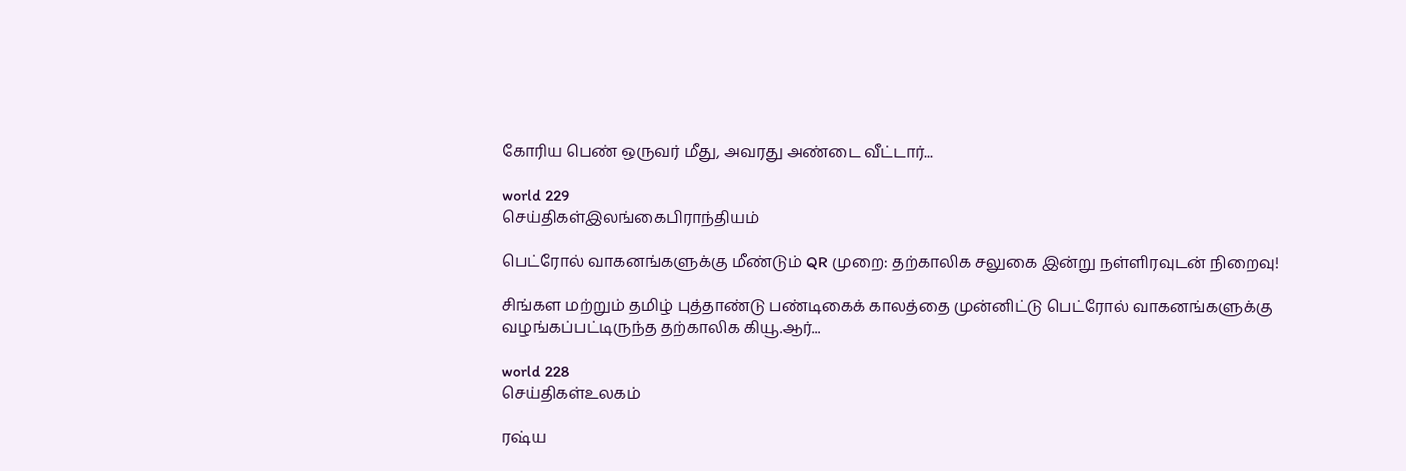கோரிய பெண் ஒருவர் மீது, அவரது அண்டை வீட்டார்...

world 229
செய்திகள்இலங்கைபிராந்தியம்

பெட்ரோல் வாகனங்களுக்கு மீண்டும் QR முறை: தற்காலிக சலுகை இன்று நள்ளிரவுடன் நிறைவு!

சிங்கள மற்றும் தமிழ் புத்தாண்டு பண்டிகைக் காலத்தை முன்னிட்டு பெட்ரோல் வாகனங்களுக்கு வழங்கப்பட்டிருந்த தற்காலிக கியூ.ஆர்...

world 228
செய்திகள்உலகம்

ரஷ்ய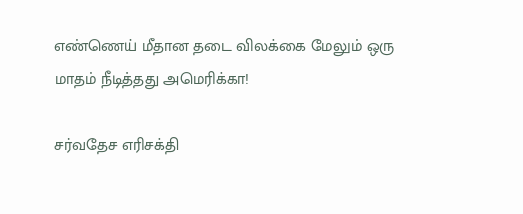எண்ணெய் மீதான தடை விலக்கை மேலும் ஒரு மாதம் நீடித்தது அமெரிக்கா!

சர்வதேச எரிசக்தி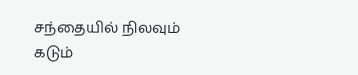சந்தையில் நிலவும் கடும்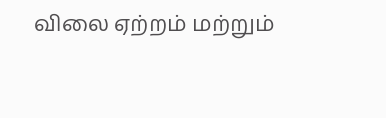விலை ஏற்றம் மற்றும்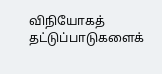விநியோகத் தட்டுப்பாடுகளைக்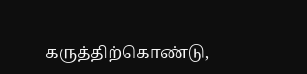கருத்திற்கொண்டு,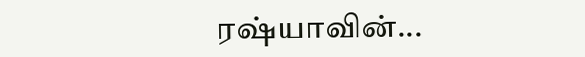ரஷ்யாவின்...